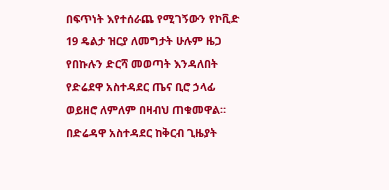በፍጥነት እየተሰራጨ የሚገኝውን የኮቪድ 19 ዴልታ ዝርያ ለመግታት ሁሉም ዜጋ የበኩሉን ድርሻ መወጣት እንዳለበት የድሬደዋ አስተዳደር ጤና ቢሮ ኃላፊ ወይዘሮ ለምለም በዛብህ ጠቁመዋል።
በድሬዳዋ አስተዳደር ከቅርብ ጊዜያት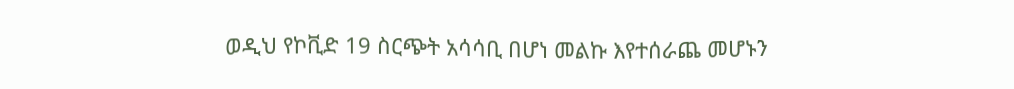ወዲህ የኮቪድ 19 ስርጭት አሳሳቢ በሆነ መልኩ እየተሰራጨ መሆኑን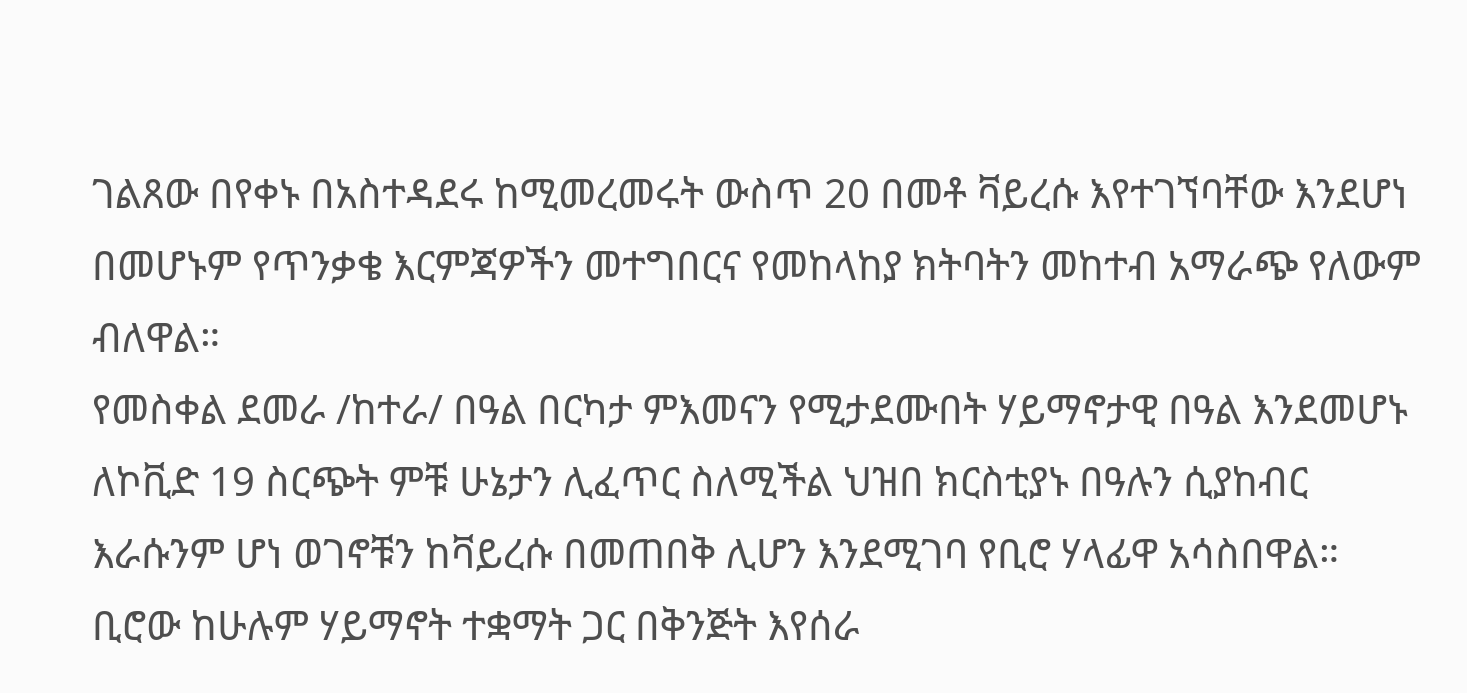ገልጸው በየቀኑ በአስተዳደሩ ከሚመረመሩት ውስጥ 20 በመቶ ቫይረሱ እየተገኘባቸው እንደሆነ በመሆኑም የጥንቃቄ እርምጃዎችን መተግበርና የመከላከያ ክትባትን መከተብ አማራጭ የለውም ብለዋል።
የመስቀል ደመራ /ከተራ/ በዓል በርካታ ምእመናን የሚታደሙበት ሃይማኖታዊ በዓል እንደመሆኑ ለኮቪድ 19 ስርጭት ምቹ ሁኔታን ሊፈጥር ስለሚችል ህዝበ ክርስቲያኑ በዓሉን ሲያከብር እራሱንም ሆነ ወገኖቹን ከቫይረሱ በመጠበቅ ሊሆን እንደሚገባ የቢሮ ሃላፊዋ አሳስበዋል።
ቢሮው ከሁሉም ሃይማኖት ተቋማት ጋር በቅንጅት እየሰራ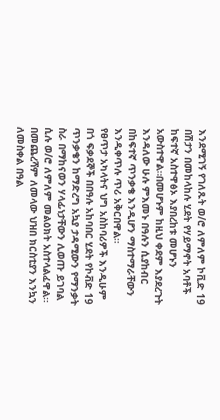እንደሚገኝ የገለጹት ወ/ሮ ለምለም ኮቪድ 19 በሽታን በመከላከሉ ሂደት የሃይማኖት አባቶች ከፍተኛ አስተዋፅኦ እያበረከቱ መሆኑን አውስተዋል።በመሆኑም ከዚህ ቀደም እያደረጉት እንዳለው ሁሉ ምእመኑ በዓሉን ሲያከብር በከፍተኛ ጥንቃቄ እንዲሆን ማስተማራቸውን እንዲቀጥሉ ጥሪ አቅርበዋል።
የፀጥታ አካላትና ህግ አስከባሪዎች እንዲሁም በጎ ፍቃደኞች በበዓሉ አከባበር ሂደት የኮቭድ 19 ጥንቃቄን ከማድረግ አኳያ ታዳሚውን የማንቃት ስራ በማከናወን ሃላፊነታቸውን ሊወጡ ይገባል ሲሉ ወ/ሮ ለምለም መልዕክት አስተላልፈዋል።
በመጨረሻም ለመላው ህዝበ ክርስቲያን እንኳን ለመስቀል በዓል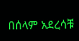በሰላም አደረሳቹ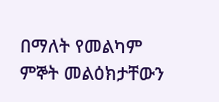በማለት የመልካም ምኞት መልዕክታቸውን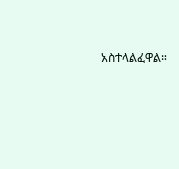አስተላልፈዋል።